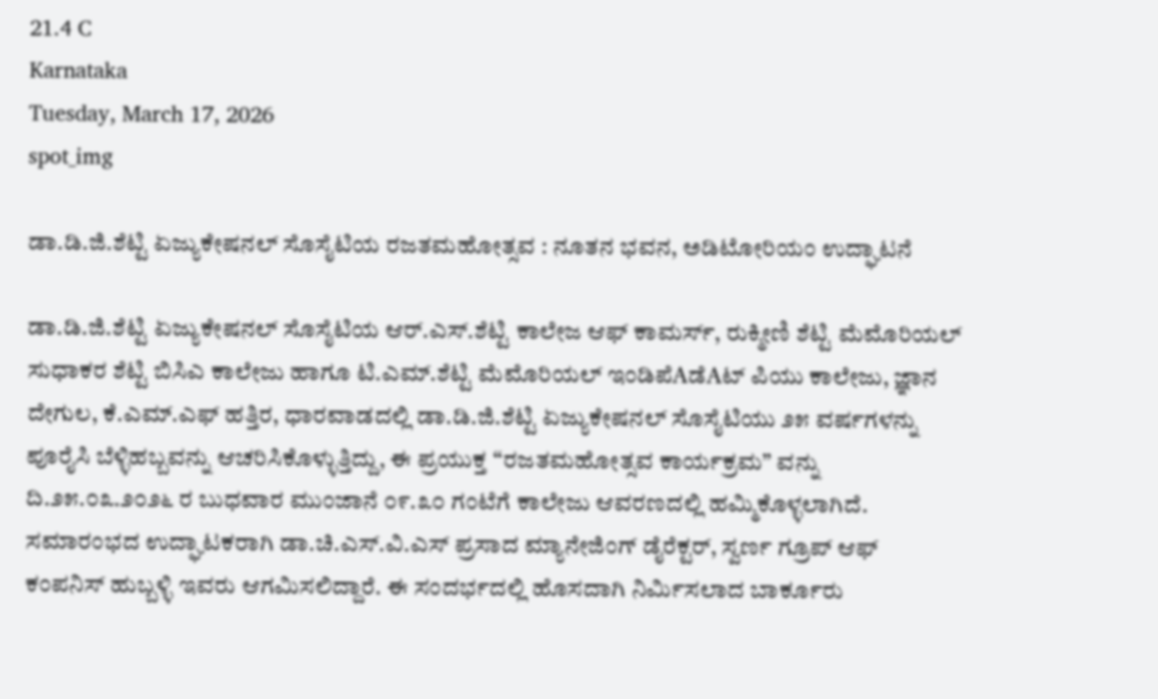21.4 C
Karnataka
Tuesday, March 17, 2026
spot_img

ಡಾ.ಡಿ.ಜಿ.ಶೆಟ್ಟಿ ಏಜ್ಯುಕೇಷನಲ್ ಸೊಸೈಟಿಯ ರಜತಮಹೋತ್ಸವ : ನೂತನ ಭವನ, ಅಡಿಟೋರಿಯಂ ಉದ್ಘಾಟನೆ

ಡಾ.ಡಿ.ಜಿ.ಶೆಟ್ಟಿ ಏಜ್ಯುಕೇಷನಲ್ ಸೊಸೈಟಿಯ ಆರ್.ಎಸ್.ಶೆಟ್ಟಿ ಕಾಲೇಜ ಆಫ್ ಕಾಮರ್ಸ್, ರುಕ್ಮೀಣಿ ಶೆಟ್ಟಿ ಮೆಮೊರಿಯಲ್ ಸುಧಾಕರ ಶೆಟ್ಟಿ ಬಿಸಿಎ ಕಾಲೇಜು ಹಾಗೂ ಟಿ.ಎಮ್.ಶೆಟ್ಟಿ ಮೆಮೊರಿಯಲ್ ಇಂಡಿಪೆAಡೆAಟ್ ಪಿಯು ಕಾಲೇಜು, ಜ್ಞಾನ ದೇಗುಲ, ಕೆ.ಎಮ್.ಎಫ್ ಹತ್ತಿರ, ಧಾರವಾಡದಲ್ಲಿ ಡಾ.ಡಿ.ಜಿ.ಶೆಟ್ಟಿ ಏಜ್ಯುಕೇಷನಲ್ ಸೊಸೈಟಿಯು ೨೫ ವರ್ಷಗಳನ್ನು ಪೂರೈಸಿ ಬೆಳ್ಳಿಹಬ್ಬವನ್ನು ಆಚರಿಸಿಕೊಳ್ಳುತ್ತಿದ್ದು, ಈ ಪ್ರಯುಕ್ತ “ರಜತಮಹೋತ್ಸವ ಕಾರ್ಯಕ್ರಮ” ವನ್ನು ದಿ.೨೫.೦೩.೨೦೨೬ ರ ಬುಧವಾರ ಮುಂಜಾನೆ ೦೯.೩೦ ಗಂಟೆಗೆ ಕಾಲೇಜು ಆವರಣದಲ್ಲಿ ಹಮ್ಮಿಕೊಳ್ಳಲಾಗಿದೆ. ಸಮಾರಂಭದ ಉದ್ಘಾಟಕರಾಗಿ ಡಾ.ಚಿ.ಎಸ್.ವಿ.ಎಸ್ ಪ್ರಸಾದ ಮ್ಯಾನೇಜಿಂಗ್ ಡೈರೆಕ್ಟರ್, ಸ್ವರ್ಣ ಗ್ರೂಪ್ ಆಫ್ ಕಂಪನಿಸ್ ಹುಬ್ಬಳ್ಳಿ ಇವರು ಆಗಮಿಸಲಿದ್ದಾರೆ. ಈ ಸಂದರ್ಭದಲ್ಲಿ ಹೊಸದಾಗಿ ನಿರ್ಮಿಸಲಾದ ಬಾರ್ಕೂರು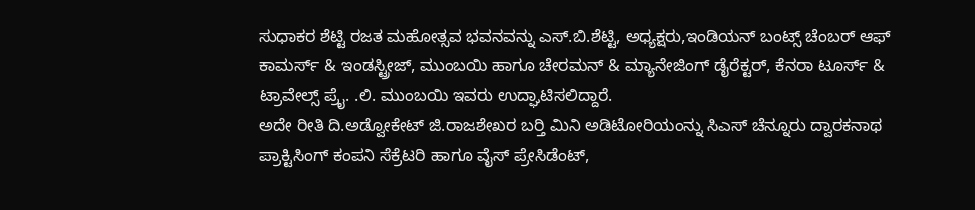ಸುಧಾಕರ ಶೆಟ್ಟಿ ರಜತ ಮಹೋತ್ಸವ ಭವನವನ್ನು ಎಸ್.ಬಿ.ಶೆಟ್ಟಿ, ಅಧ್ಯಕ್ಷರು,ಇಂಡಿಯನ್ ಬಂಟ್ಸ್ ಚೆಂಬರ್ ಆಫ್ ಕಾಮರ್ಸ್ & ಇಂಡಸ್ಟ್ರೀಜ್, ಮುಂಬಯಿ ಹಾಗೂ ಚೇರಮನ್ & ಮ್ಯಾನೇಜಿಂಗ್ ಡೈರೆಕ್ಟರ್, ಕೆನರಾ ಟೂರ್ಸ್ & ಟ್ರಾವೇಲ್ಸ್ ಪ್ರೈ. .ಲಿ. ಮುಂಬಯಿ ಇವರು ಉದ್ಘಾಟಿಸಲಿದ್ದಾರೆ.
ಅದೇ ರೀತಿ ದಿ.ಅಡ್ವೋಕೇಟ್ ಜಿ.ರಾಜಶೇಖರ ಬರ‍್ತಿ ಮಿನಿ ಅಡಿಟೋರಿಯಂನ್ನು ಸಿಎಸ್ ಚೆನ್ನೂರು ದ್ವಾರಕನಾಥ ಪ್ರಾಕ್ಟಿಸಿಂಗ್ ಕಂಪನಿ ಸೆಕ್ರೆಟರಿ ಹಾಗೂ ವೈಸ್ ಪ್ರೇಸಿಡೆಂಟ್,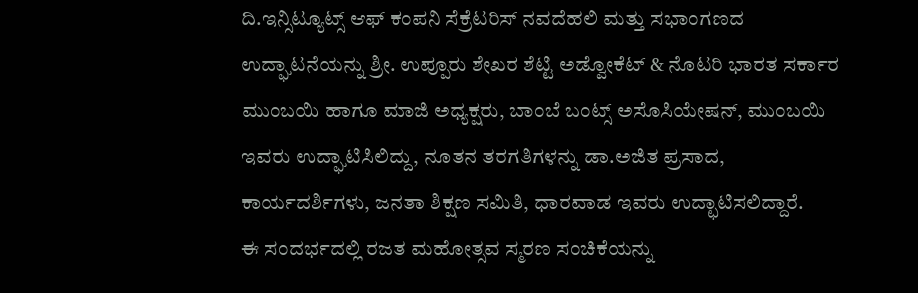ದಿ.ಇನ್ಸಿಟ್ಯೂಟ್ಸ್ ಆಫ್ ಕಂಪನಿ ಸೆಕ್ರೆಟರಿಸ್ ನವದೆಹಲಿ ಮತ್ತು ಸಭಾಂಗಣದ ಉದ್ಘಾಟನೆಯನ್ನು ಶ್ರೀ. ಉಪ್ಪೂರು ಶೇಖರ ಶೆಟ್ಟಿ ಅಡ್ವೋಕೆಟ್ & ನೊಟರಿ ಭಾರತ ಸರ್ಕಾರ ಮುಂಬಯಿ ಹಾಗೂ ಮಾಜಿ ಅಧ್ಯಕ್ಷರು, ಬಾಂಬೆ ಬಂಟ್ಸ್ ಅಸೊಸಿಯೇಷನ್, ಮುಂಬಯಿ ಇವರು ಉದ್ಘಾಟಿಸಿಲಿದ್ದು, ನೂತನ ತರಗತಿಗಳನ್ನು ಡಾ.ಅಜಿತ ಪ್ರಸಾದ, ಕಾರ್ಯದರ್ಶಿಗಳು, ಜನತಾ ಶಿಕ್ಷಣ ಸಮಿತಿ, ಧಾರವಾಡ ಇವರು ಉದ್ಛಾಟಿಸಲಿದ್ದಾರೆ.
ಈ ಸಂದರ್ಭದಲ್ಲಿ ರಜತ ಮಹೋತ್ಸವ ಸ್ಮರಣ ಸಂಚಿಕೆಯನ್ನು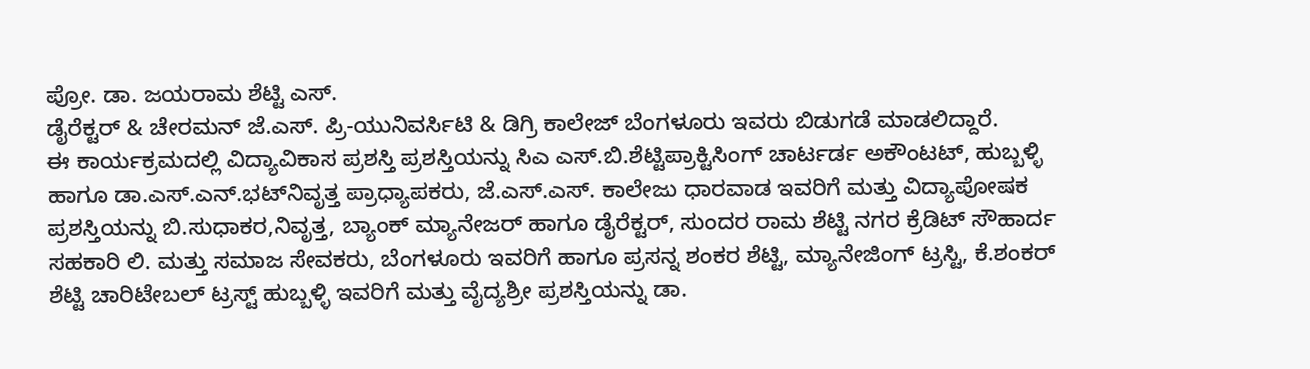ಪ್ರೋ. ಡಾ. ಜಯರಾಮ ಶೆಟ್ಟಿ ಎಸ್.
ಡೈರೆಕ್ಟರ್ & ಚೇರಮನ್ ಜೆ.ಎಸ್. ಪ್ರಿ-ಯುನಿವರ್ಸಿಟಿ & ಡಿಗ್ರಿ ಕಾಲೇಜ್ ಬೆಂಗಳೂರು ಇವರು ಬಿಡುಗಡೆ ಮಾಡಲಿದ್ದಾರೆ.
ಈ ಕಾರ್ಯಕ್ರಮದಲ್ಲಿ ವಿದ್ಯಾವಿಕಾಸ ಪ್ರಶಸ್ತಿ ಪ್ರಶಸ್ತಿಯನ್ನು ಸಿಎ ಎಸ್.ಬಿ.ಶೆಟ್ಟಿಪ್ರಾಕ್ಟಿಸಿಂಗ್ ಚಾರ್ಟರ್ಡ ಅಕೌಂಟಟ್, ಹುಬ್ಬಳ್ಳಿ ಹಾಗೂ ಡಾ.ಎಸ್.ಎನ್.ಭಟ್‌ನಿವೃತ್ತ ಪ್ರಾಧ್ಯಾಪಕರು, ಜೆ.ಎಸ್.ಎಸ್. ಕಾಲೇಜು ಧಾರವಾಡ ಇವರಿಗೆ ಮತ್ತು ವಿದ್ಯಾಪೋಷಕ ಪ್ರಶಸ್ತಿಯನ್ನು ಬಿ.ಸುಧಾಕರ,ನಿವೃತ್ತ, ಬ್ಯಾಂಕ್ ಮ್ಯಾನೇಜರ್ ಹಾಗೂ ಡೈರೆಕ್ಟರ್, ಸುಂದರ ರಾಮ ಶೆಟ್ಟಿ ನಗರ ಕ್ರೆಡಿಟ್ ಸೌಹಾರ್ದ ಸಹಕಾರಿ ಲಿ. ಮತ್ತು ಸಮಾಜ ಸೇವಕರು, ಬೆಂಗಳೂರು ಇವರಿಗೆ ಹಾಗೂ ಪ್ರಸನ್ನ ಶಂಕರ ಶೆಟ್ಟಿ, ಮ್ಯಾನೇಜಿಂಗ್ ಟ್ರಸ್ಟಿ, ಕೆ.ಶಂಕರ್ ಶೆಟ್ಟಿ ಚಾರಿಟೇಬಲ್ ಟ್ರಸ್ಟ್ ಹುಬ್ಬಳ್ಳಿ ಇವರಿಗೆ ಮತ್ತು ವೈದ್ಯಶ್ರೀ ಪ್ರಶಸ್ತಿಯನ್ನು ಡಾ.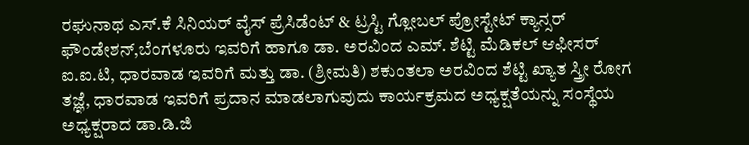ರಘುನಾಥ ಎಸ್.ಕೆ ಸಿನಿಯರ್ ವೈಸ್ ಪ್ರೆಸಿಡೆಂಟ್ & ಟ್ರಸ್ಟಿ ಗ್ಲೋಬಲ್ ಪ್ರೋಸ್ಟೇಟ್ ಕ್ಯಾನ್ಸರ್ ಫೌಂಡೇಶನ್,ಬೆಂಗಳೂರು ಇವರಿಗೆ ಹಾಗೂ ಡಾ. ಅರವಿಂದ ಎಮ್. ಶೆಟ್ಟಿ ಮೆಡಿಕಲ್ ಆಫೀಸರ್ ಐ.ಐ.ಟಿ, ಧಾರವಾಡ ಇವರಿಗೆ ಮತ್ತು ಡಾ. (ಶ್ರೀಮತಿ) ಶಕುಂತಲಾ ಅರವಿಂದ ಶೆಟ್ಟಿ ಖ್ಯಾತ ಸ್ತ್ರೀ ರೋಗ ತಜ್ಞೆ, ಧಾರವಾಡ ಇವರಿಗೆ ಪ್ರದಾನ ಮಾಡಲಾಗುವುದು ಕಾರ್ಯಕ್ರಮದ ಅಧ್ಯಕ್ಷತೆಯನ್ನು ಸಂಸ್ಥೆಯ ಅಧ್ಯಕ್ಷರಾದ ಡಾ.ಡಿ.ಜಿ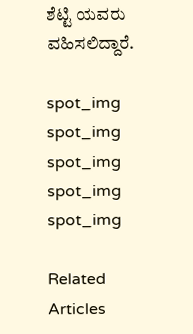ಶೆಟ್ಟಿ ಯವರು ವಹಿಸಲಿದ್ದಾರೆ.

spot_img
spot_img
spot_img
spot_img
spot_img

Related Articles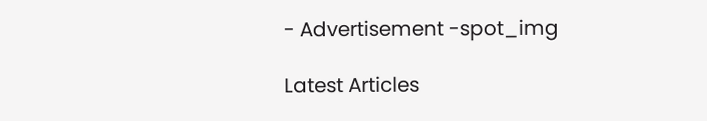- Advertisement -spot_img

Latest Articles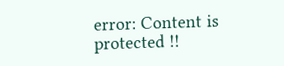error: Content is protected !!